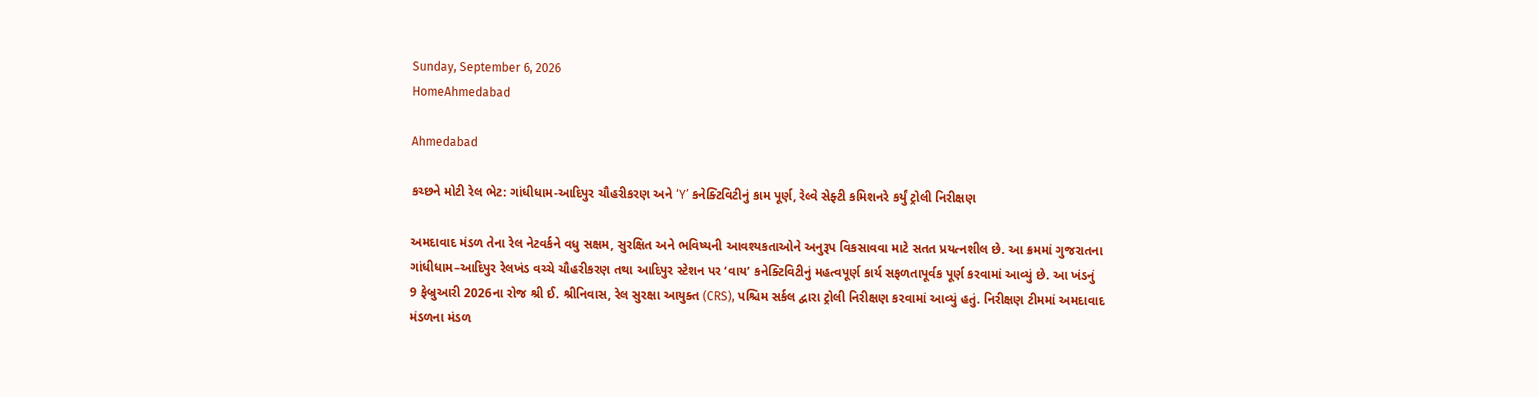Sunday, September 6, 2026
HomeAhmedabad

Ahmedabad

કચ્છને મોટી રેલ ભેટ: ગાંધીધામ-આદિપુર ચૌહરીકરણ અને ‘Y’ કનેક્ટિવિટીનું કામ પૂર્ણ, રેલ્વે સેફ્ટી કમિશનરે કર્યું ટ્રોલી નિરીક્ષણ

અમદાવાદ મંડળ તેના રેલ નેટવર્કને વધુ સક્ષમ, સુરક્ષિત અને ભવિષ્યની આવશ્યકતાઓને અનુરૂપ વિકસાવવા માટે સતત પ્રયત્નશીલ છે. આ ક્રમમાં ગુજરાતના ગાંધીધામ–આદિપુર રેલખંડ વચ્ચે ચૌહરીકરણ તથા આદિપુર સ્ટેશન પર ‘વાય’ કનેક્ટિવિટીનું મહત્વપૂર્ણ કાર્ય સફળતાપૂર્વક પૂર્ણ કરવામાં આવ્યું છે. આ ખંડનું 9 ફેબ્રુઆરી 2026ના રોજ શ્રી ઈ. શ્રીનિવાસ, રેલ સુરક્ષા આયુક્ત (CRS), પશ્ચિમ સર્કલ દ્વારા ટ્રોલી નિરીક્ષણ કરવામાં આવ્યું હતું. નિરીક્ષણ ટીમમાં અમદાવાદ મંડળના મંડળ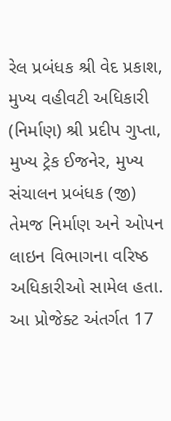રેલ પ્રબંધક શ્રી વેદ પ્રકાશ, મુખ્ય વહીવટી અધિકારી (નિર્માણ) શ્રી પ્રદીપ ગુપ્તા, મુખ્ય ટ્રેક ઈજનેર, મુખ્ય સંચાલન પ્રબંધક (જી) તેમજ નિર્માણ અને ઓપન લાઇન વિભાગના વરિષ્ઠ અધિકારીઓ સામેલ હતા. આ પ્રોજેક્ટ અંતર્ગત 17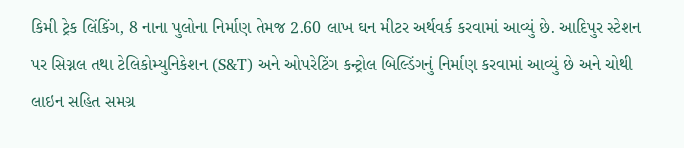કિમી ટ્રેક લિંકિંગ, 8 નાના પુલોના નિર્માણ તેમજ 2.60 લાખ ઘન મીટર અર્થવર્ક કરવામાં આવ્યું છે. આદિપુર સ્ટેશન પર સિગ્નલ તથા ટેલિકોમ્યુનિકેશન (S&T) અને ઓપરેટિંગ કન્ટ્રોલ બિલ્ડિંગનું નિર્માણ કરવામાં આવ્યું છે અને ચોથી લાઇન સહિત સમગ્ર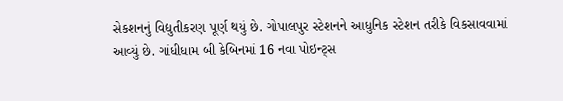સેકશનનું વિદ્યુતીકરણ પૂર્ણ થયું છે. ગોપાલપુર સ્ટેશનને આધુનિક સ્ટેશન તરીકે વિકસાવવામાં આવ્યું છે. ગાંધીધામ બી કેબિનમાં 16 નવા પોઇન્ટ્સ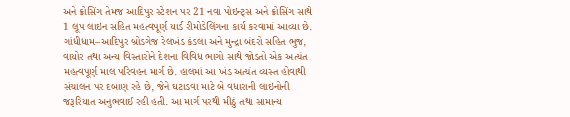અને ક્રોસિંગ તેમજ આદિપુર સ્ટેશન પર 21 નવા પોઇન્ટ્સ અને ક્રોસિંગ સાથે 1 લૂપ લાઇન સહિત મહત્વપૂર્ણ યાર્ડ રીમોડેલિંગના કાર્ય કરવામાં આવ્યા છે. ગાંધીધામ–આદિપુર બ્રોડગેજ રેલખંડ કંડલા અને મુન્દ્રા બંદરો સહિત ભુજ, વાયોર તથા અન્ય વિસ્તારોને દેશના વિવિધ ભાગો સાથે જોડતો એક અત્યંત મહત્વપૂર્ણ માલ પરિવહન માર્ગ છે. હાલમાં આ ખંડ અત્યંત વ્યસ્ત હોવાથી સંચાલન પર દબાણ રહે છે, જેને ઘટાડવા માટે બે વધારાની લાઇનોની જરૂરિયાત અનુભવાઈ રહી હતી. આ માર્ગ પરથી મીઠું તથા સામાન્ય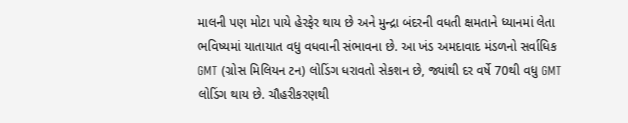માલની પણ મોટા પાયે હેરફેર થાય છે અને મુન્દ્રા બંદરની વધતી ક્ષમતાને ધ્યાનમાં લેતા ભવિષ્યમાં યાતાયાત વધુ વધવાની સંભાવના છે. આ ખંડ અમદાવાદ મંડળનો સર્વાધિક GMT (ગ્રોસ મિલિયન ટન) લોડિંગ ધરાવતો સેકશન છે, જ્યાંથી દર વર્ષે 70થી વધુ GMT લોડિંગ થાય છે. ચૌહરીકરણથી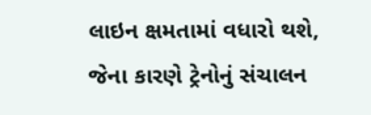લાઇન ક્ષમતામાં વધારો થશે, જેના કારણે ટ્રેનોનું સંચાલન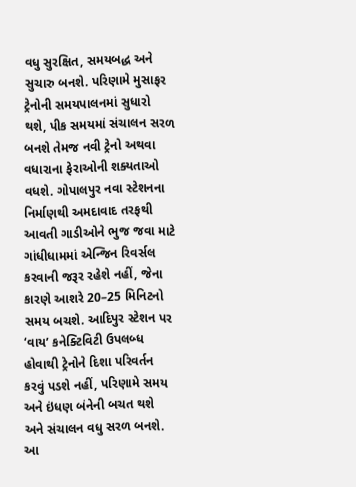વધુ સુરક્ષિત, સમયબદ્ધ અને સુચારુ બનશે. પરિણામે મુસાફર ટ્રેનોની સમયપાલનમાં સુધારો થશે, પીક સમયમાં સંચાલન સરળ બનશે તેમજ નવી ટ્રેનો અથવા વધારાના ફેરાઓની શક્યતાઓ વધશે. ગોપાલપુર નવા સ્ટેશનના નિર્માણથી અમદાવાદ તરફથી આવતી ગાડીઓને ભુજ જવા માટે ગાંધીધામમાં એન્જિન રિવર્સલ કરવાની જરૂર રહેશે નહીં, જેના કારણે આશરે 20–25 મિનિટનો સમય બચશે. આદિપુર સ્ટેશન પર ‘વાય’ કનેક્ટિવિટી ઉપલબ્ધ હોવાથી ટ્રેનોને દિશા પરિવર્તન કરવું પડશે નહીં, પરિણામે સમય અને ઇંધણ બંનેની બચત થશે અને સંચાલન વધુ સરળ બનશે. આ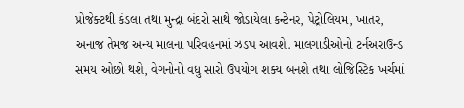પ્રોજેક્ટથી કંડલા તથા મુન્દ્રા બંદરો સાથે જોડાયેલા કન્ટેનર, પેટ્રોલિયમ, ખાતર, અનાજ તેમજ અન્ય માલના પરિવહનમાં ઝડપ આવશે. માલગાડીઓનો ટર્નઅરાઉન્ડ સમય ઓછો થશે, વેગનોનો વધુ સારો ઉપયોગ શક્ય બનશે તથા લોજિસ્ટિક ખર્ચમાં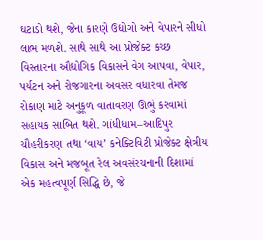ઘટાડો થશે, જેના કારણે ઉદ્યોગો અને વેપારને સીધો લાભ મળશે. સાથે સાથે આ પ્રોજેક્ટ કચ્છ વિસ્તારના ઔદ્યોગિક વિકાસને વેગ આપવા, વેપાર, પર્યટન અને રોજગારના અવસર વધારવા તેમજ રોકાણ માટે અનુકૂળ વાતાવરણ ઊભું કરવામાં સહાયક સાબિત થશે. ગાંધીધામ–આદિપુર ચૌહરીકરણ તથા ‘વાય’ કનેક્ટિવિટી પ્રોજેક્ટ ક્ષેત્રીય વિકાસ અને મજબૂત રેલ અવસંરચનાની દિશામાં એક મહત્વપૂર્ણ સિદ્ધિ છે, જે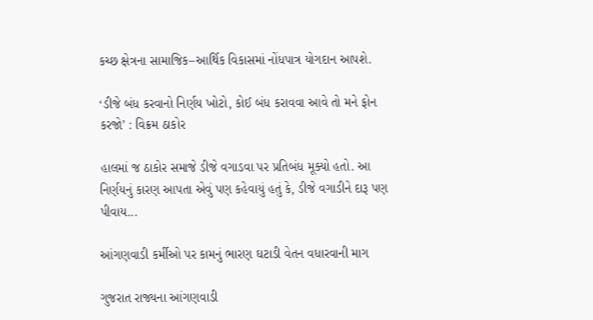કચ્છ ક્ષેત્રના સામાજિક–આર્થિક વિકાસમાં નોંધપાત્ર યોગદાન આપશે.

‘ડીજે બંધ કરવાનો નિર્ણય ખોટો, કોઈ બંધ કરાવવા આવે તો મને ફોન કરજો’ : વિક્રમ ઠાકોર

હાલમાં જ ઠાકોર સમાજે ડીજે વગાડવા પર પ્રતિબંધ મૂક્યો હતો. આ નિર્ણયનું કારણ આપતા એવું પણ કહેવાયું હતું કે, ડીજે વગાડીને દારૂ પણ પીવાય...

આંગણવાડી કર્મીઓ પર કામનું ભારણ ઘટાડી વેતન વધારવાની માગ

ગુજરાત રાજ્યના આંગણવાડી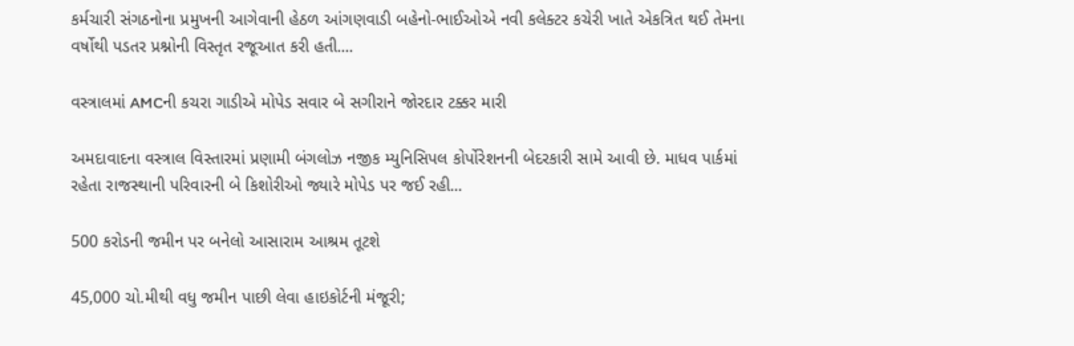કર્મચારી સંગઠનોના પ્રમુખની આગેવાની હેઠળ આંગણવાડી બહેનો-ભાઈઓએ નવી કલેક્ટર કચેરી ખાતે એકત્રિત થઈ તેમના વર્ષોથી પડતર પ્રશ્નોની વિસ્તૃત રજૂઆત કરી હતી....

વસ્ત્રાલમાં AMCની કચરા ગાડીએ મોપેડ સવાર બે સગીરાને જોરદાર ટક્કર મારી

અમદાવાદના વસ્ત્રાલ વિસ્તારમાં પ્રણામી બંગલોઝ નજીક મ્યુનિસિપલ કોર્પોરેશનની બેદરકારી સામે આવી છે. માધવ પાર્કમાં રહેતા રાજસ્થાની પરિવારની બે કિશોરીઓ જ્યારે મોપેડ પર જઈ રહી...

500 કરોડની જમીન પર બનેલો આસારામ આશ્રમ તૂટશે

45,000 ચો.મીથી વધુ જમીન પાછી લેવા હાઇકોર્ટની મંજૂરી;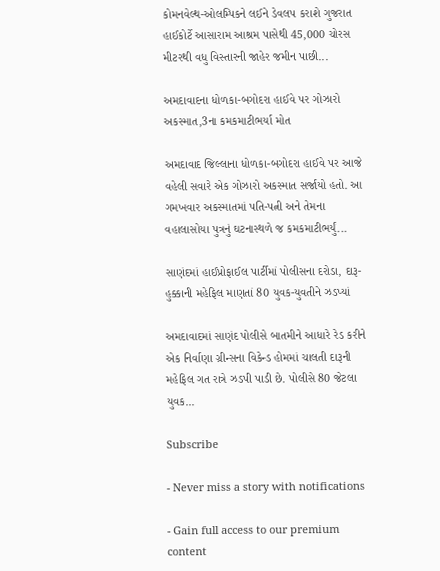કોમનવેલ્થ-ઓલમ્પિકને લઈને ડેવલપ કરાશે ગુજરાત હાઈકોર્ટે આસારામ આશ્રમ પાસેથી 45,000 ચોરસ મીટરથી વધુ વિસ્તારની જાહેર જમીન પાછી...

અમદાવાદના ધોળકા-બગોદરા હાઈવે પર ગોઝારો અકસ્માત,3ના કમકમાટીભર્યા મોત

અમદાવાદ જિલ્લાના ધોળકા-બગોદરા હાઈવે પર આજે વહેલી સવારે એક ગોઝારો અકસ્માત સર્જાયો હતો. આ ગમખવાર અકસ્માતમાં પતિ-પત્ની અને તેમના વહાલાસોયા પુત્રનું ઘટનાસ્થળે જ કમકમાટીભર્યું...

સાણંદમાં હાઈપ્રોફાઈલ પાર્ટીમાં પોલીસના દરોડા, દારૂ-હુક્કાની મહેફિલ માણતાં 80 યુવક-યુવતીને ઝડપ્યાં

અમદાવાદમાં સાણંદ પોલીસે બાતમીને આધારે રેડ કરીને એક નિર્વાણા ગ્રીન્સના વિકેન્ડ હોમમાં ચાલતી દારૂની મહેફિલ ગત રાત્રે ઝડપી પાડી છે. પોલીસે 80 જેટલા યુવક...

Subscribe

- Never miss a story with notifications

- Gain full access to our premium content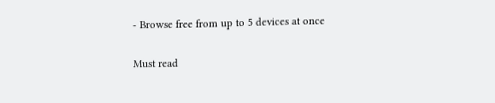- Browse free from up to 5 devices at once

Must read